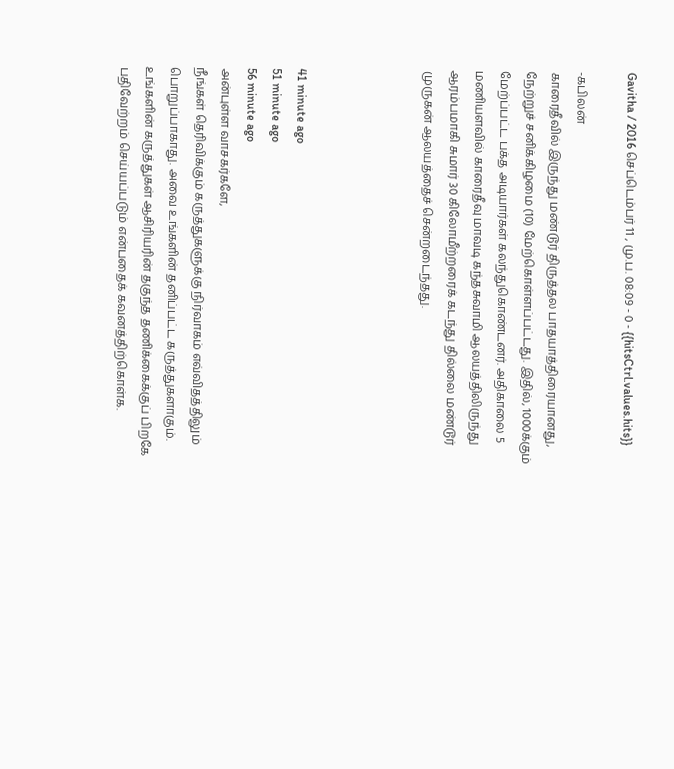Gavitha / 2016 செப்டெம்பர் 11 , மு.ப. 08:09 - 0 - {{hitsCtrl.values.hits}}

-கபிலன்
காரைதீவில் இருந்து மண்டூர் திருத்தல பாதயாத்திரையானது, நேற்றுச் சனிக்கிழமை (10) மேற்கொள்ளப்பட்டது. இதில், 1000க்கும் மேற்ப்பட்ட பக்த அடியார்கள் கலந்துகொண்டனர். அதிகாலை 5 மணியளவில் காரைதீவு மாவடி கந்தசுவாமி ஆலயத்திலிருந்து ஆரம்பமாகி சுமார் 30 கிலோமீற்றரைக் கடந்து தில்லை மண்டூர் முருகன் ஆலயத்தைச் சென்றடைந்தது.




41 minute ago
51 minute ago
56 minute ago
அன்புள்ள வாசகர்களே,
நீங்கள் தெரிவிக்கும் கருத்துகளுக்கு நிர்வாகம் எவ்விதத்திலும் பொறுப்பாகாது. அவை உங்களின் தனிப்பட்ட கருத்துகளாகும். உங்களின் கருத்துகள் ஆசிரியரின் தகுந்த தணிக்கைக்குப் பிறகே பதிவேற்றம் செய்யப்படும் என்பதைக் கவனத்திற்கொள்க.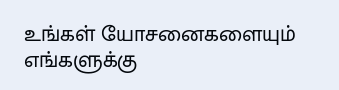உங்கள் யோசனைகளையும் எங்களுக்கு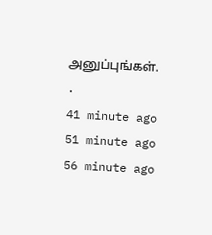அனுப்புங்கள். .
41 minute ago
51 minute ago
56 minute ago